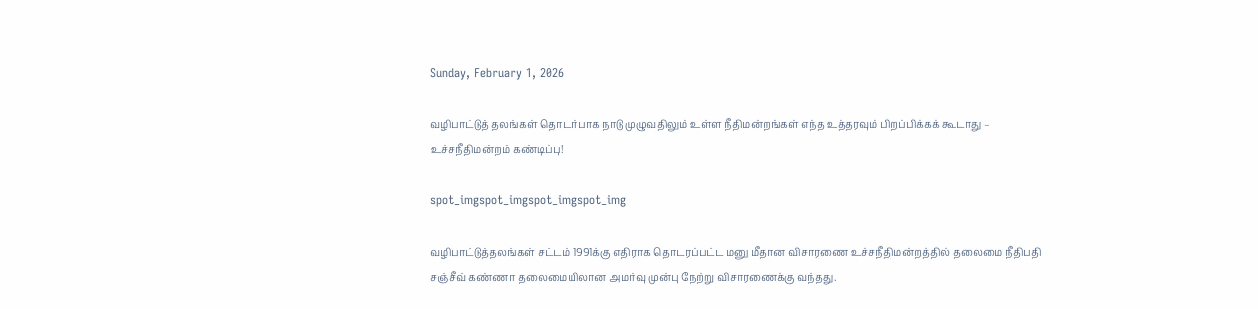Sunday, February 1, 2026

வழிபாட்டுத் தலங்கள் தொடர்பாக நாடு முழுவதிலும் உள்ள நீதிமன்றங்கள் எந்த உத்தரவும் பிறப்பிக்கக் கூடாது – உச்சநீதிமன்றம் கண்டிப்பு!

spot_imgspot_imgspot_imgspot_img

வழிபாட்டுத்தலங்கள் சட்டம் 1991க்கு எதிராக தொடரப்பட்ட மனு மீதான விசாரணை உச்சநீதிமன்றத்தில் தலைமை நீதிபதி சஞ்சீவ் கண்ணா தலைமையிலான அமர்வு முன்பு நேற்று விசாரணைக்கு வந்தது.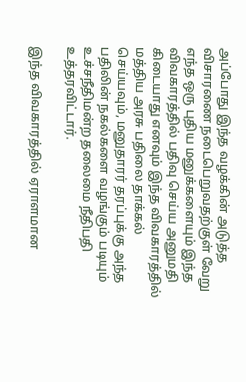அப்போது இந்த வழக்கின் அடுத்த விசாரணை நடைபெறுவதற்குள் வேறு எந்த ஒரு புதிய மனுக்களையும் இந்த விவகாரத்தில் பதிவு செய்ய அனுமதி கிடையாது எனவும் இந்த விவகாரத்தில் மத்திய அரசு பதிலை தாக்கல் செய்யவும், மனுதாரர் தரப்புக்கு அந்த பதிலின் நகல்களை வழங்கும் படியும் உச்சநீதிமன்ற தலைமை நீதிபதி உத்தரவிட்டார்.

இந்த விவகாரத்தில் ஏராளமான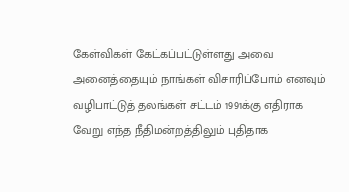கேள்விகள் கேட்கப்பட்டுள்ளது அவை அனைத்தையும் நாங்கள் விசாரிப்போம் எனவும் வழிபாட்டுத் தலங்கள் சட்டம் 1991க்கு எதிராக வேறு எந்த நீதிமன்றத்திலும் புதிதாக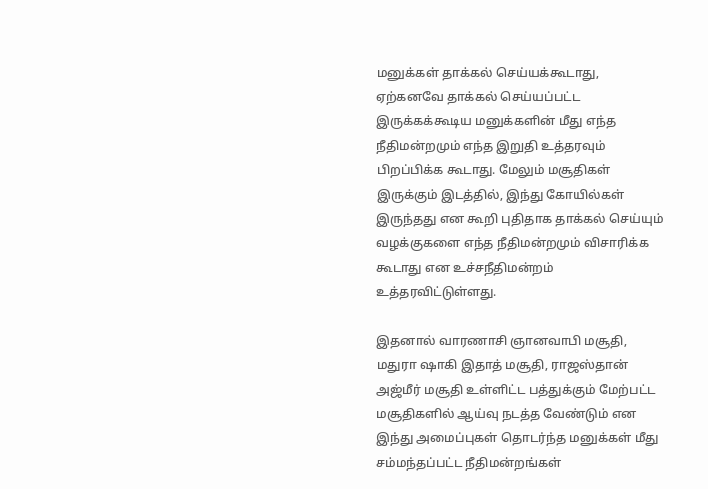மனுக்கள் தாக்கல் செய்யக்கூடாது, ஏற்கனவே தாக்கல் செய்யப்பட்ட இருக்கக்கூடிய மனுக்களின் மீது எந்த நீதிமன்றமும் எந்த இறுதி உத்தரவும் பிறப்பிக்க கூடாது. மேலும் மசூதிகள் இருக்கும் இடத்தில், இந்து கோயில்கள் இருந்தது என கூறி புதிதாக தாக்கல் செய்யும் வழக்குகளை எந்த நீதிமன்றமும் விசாரிக்க கூடாது என உச்சநீதிமன்றம் உத்தரவிட்டுள்ளது.

இதனால் வாரணாசி ஞானவாபி மசூதி, மதுரா ஷாகி இதாத் மசூதி, ராஜஸ்தான் அஜ்மீர் மசூதி உள்ளிட்ட பத்துக்கும் மேற்பட்ட மசூதிகளில் ஆய்வு நடத்த வேண்டும் என இந்து அமைப்புகள் தொடர்ந்த மனுக்கள் மீது சம்மந்தப்பட்ட நீதிமன்றங்கள்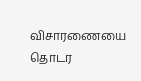விசாரணையை தொடர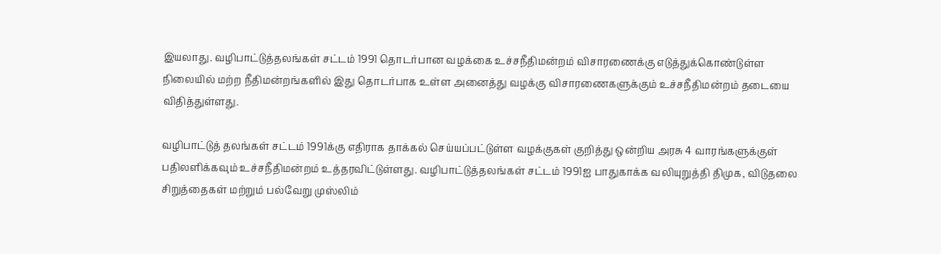இயலாது. வழிபாட்டுத்தலங்கள் சட்டம் 1991 தொடர்பான வழக்கை உச்சநீதிமன்றம் விசாரணைக்கு எடுத்துக்கொண்டுள்ள நிலையில் மற்ற நீதிமன்றங்களில் இது தொடர்பாக உள்ள அனைத்து வழக்கு விசாரணைகளுக்கும் உச்சநீதிமன்றம் தடையை விதித்துள்ளது.

வழிபாட்டுத் தலங்கள் சட்டம் 1991க்கு எதிராக தாக்கல் செய்யப்பட்டுள்ள வழக்குகள் குறித்து ஒன்றிய அரசு 4 வாரங்களுக்குள் பதிலளிக்கவும் உச்சநீதிமன்றம் உத்தரவிட்டுள்ளது. வழிபாட்டுத்தலங்கள் சட்டம் 1991ஐ பாதுகாக்க வலியுறுத்தி திமுக, விடுதலை சிறுத்தைகள் மற்றும் பல்வேறு முஸ்லிம்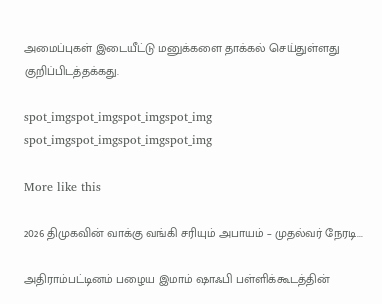அமைப்புகள் இடையீட்டு மனுக்களை தாக்கல் செய்துள்ளது குறிப்பிடத்தக்கது.

spot_imgspot_imgspot_imgspot_img
spot_imgspot_imgspot_imgspot_img

More like this

2026 திமுகவின் வாக்கு வங்கி சரியும் அபாயம் – முதல்வர் நேரடி...

அதிராம்பட்டினம் பழைய இமாம் ஷாஃபி பள்ளிக்கூடத்தின்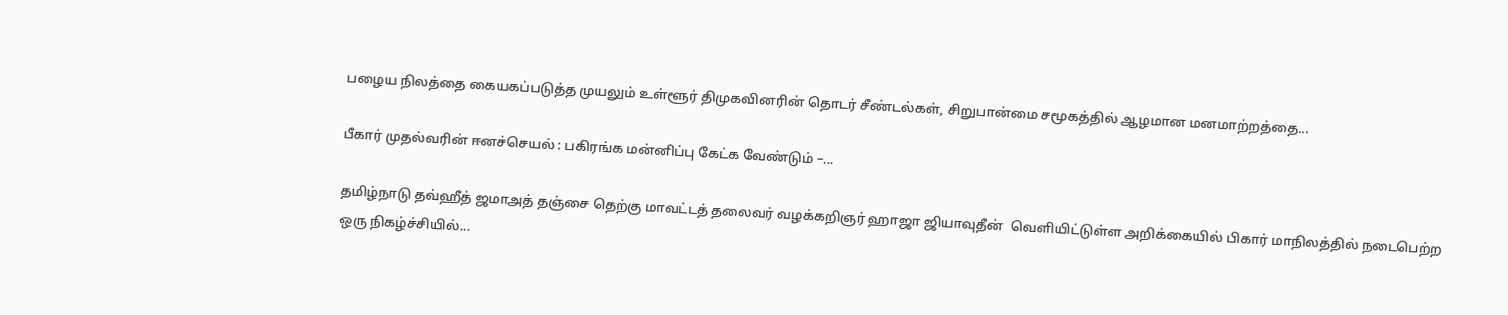பழைய நிலத்தை கையகப்படுத்த முயலும் உள்ளூர் திமுகவினரின் தொடர் சீண்டல்கள், சிறுபான்மை சமூகத்தில் ஆழமான மனமாற்றத்தை...

பீகார் முதல்வரின் ஈனச்செயல் : பகிரங்க மன்னிப்பு கேட்க வேண்டும் –...

தமிழ்நாடு தவ்ஹீத் ஜமாஅத் தஞ்சை தெற்கு மாவட்டத் தலைவர் வழக்கறிஞர் ஹாஜா ஜியாவுதீன்  வெளியிட்டுள்ள அறிக்கையில் பிகார் மாநிலத்தில் நடைபெற்ற ஒரு நிகழ்ச்சியில்...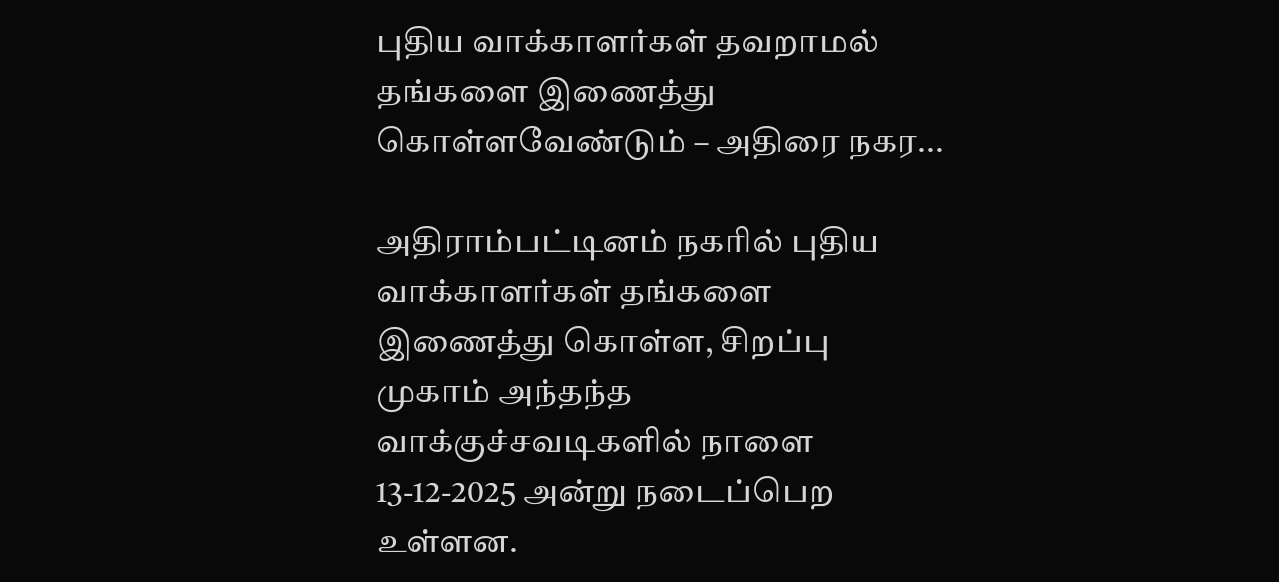புதிய வாக்காளர்கள் தவறாமல் தங்களை இணைத்து கொள்ளவேண்டும் – அதிரை நகர...

அதிராம்பட்டினம் நகரில் புதிய வாக்காளர்கள் தங்களை இணைத்து கொள்ள, சிறப்பு முகாம் அந்தந்த வாக்குச்சவடிகளில் நாளை 13-12-2025 அன்று நடைப்பெற உள்ளன.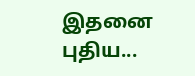இதனை புதிய...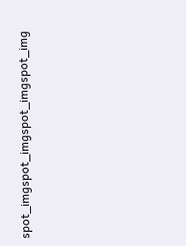spot_imgspot_imgspot_imgspot_img